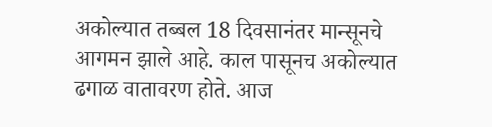अकोल्यात तब्बल 18 दिवसानंतर मान्सूनचे आगमन झाले आहे. काल पासूनच अकोल्यात ढगाळ वातावरण होते. आज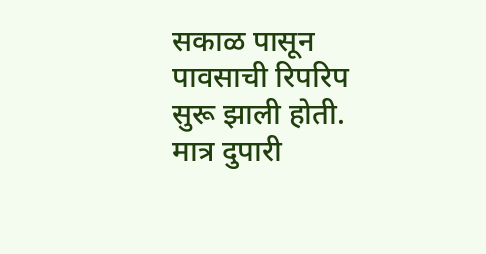सकाळ पासून पावसाची रिपरिप सुरू झाली होती. मात्र दुपारी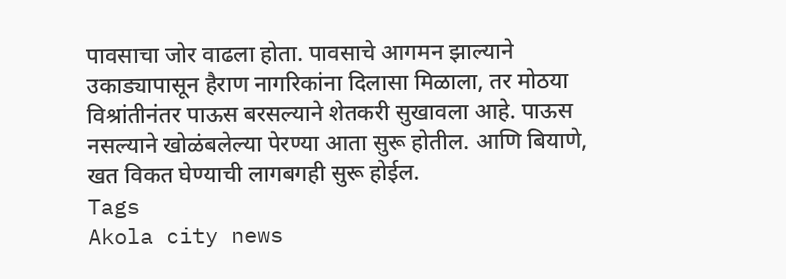पावसाचा जोर वाढला होता. पावसाचे आगमन झाल्याने उकाड्यापासून हैराण नागरिकांना दिलासा मिळाला, तर मोठया विश्रांतीनंतर पाऊस बरसल्याने शेतकरी सुखावला आहे. पाऊस नसल्याने खोळंबलेल्या पेरण्या आता सुरू होतील. आणि बियाणे, खत विकत घेण्याची लागबगही सुरू होईल.
Tags
Akola city news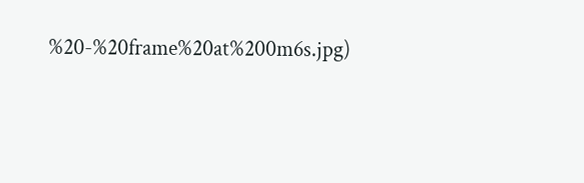%20-%20frame%20at%200m6s.jpg)